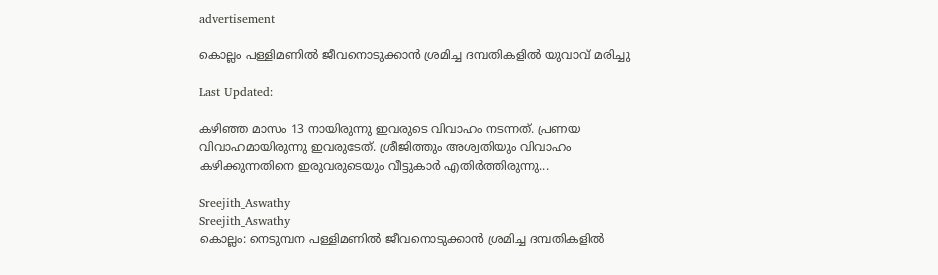advertisement

കൊല്ലം പള്ളിമണിൽ ജീവനൊടുക്കാൻ ശ്രമിച്ച ദമ്പതികളിൽ യുവാവ് മരിച്ചു

Last Updated:

കഴിഞ്ഞ മാസം 13 നായിരുന്നു ഇവരുടെ വിവാഹം നടന്നത്. പ്രണയ വിവാഹമായിരുന്നു ഇവരുടേത്. ശ്രീജിത്തും അശ്വതിയും വിവാഹം കഴിക്കുന്നതിനെ ഇരുവരുടെയും വീട്ടുകാർ എതിർത്തിരുന്നു...

Sreejith_Aswathy
Sreejith_Aswathy
കൊല്ലം: നെടുമ്പന പള്ളിമണിൽ ജീവനൊടുക്കാൻ ശ്രമിച്ച ദമ്പതികളിൽ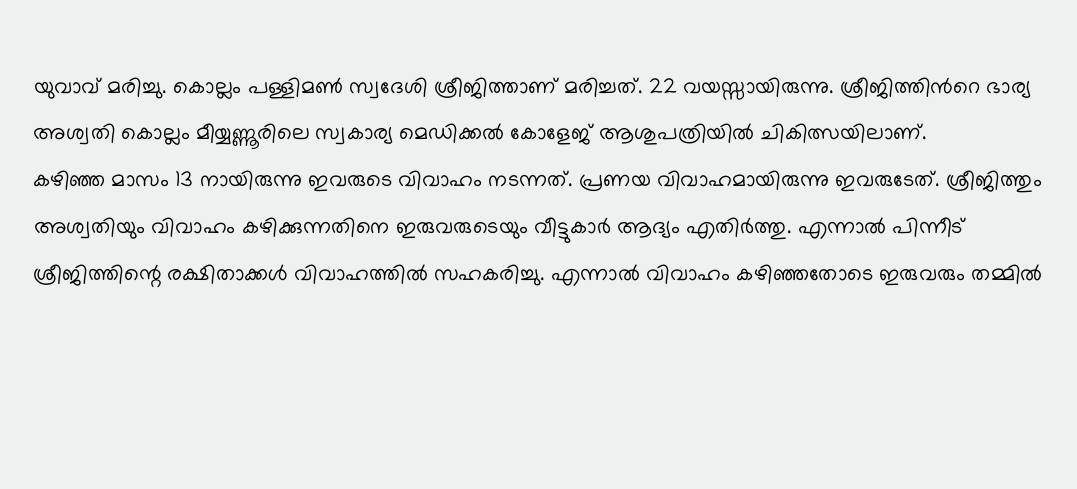യുവാവ് മരിച്ചു. കൊല്ലം പള്ളിമൺ സ്വദേശി ശ്രീജിത്താണ് മരിച്ചത്. 22 വയസ്സായിരുന്നു. ശ്രീജിത്തിന്‍റെ ഭാര്യ അശ്വതി കൊല്ലം മീയ്യണ്ണൂരിലെ സ്വകാര്യ മെഡിക്കൽ കോളേജ് ആശുപത്രിയിൽ ചികിത്സയിലാണ്.
കഴിഞ്ഞ മാസം 13 നായിരുന്നു ഇവരുടെ വിവാഹം നടന്നത്. പ്രണയ വിവാഹമായിരുന്നു ഇവരുടേത്. ശ്രീജിത്തും അശ്വതിയും വിവാഹം കഴിക്കുന്നതിനെ ഇരുവരുടെയും വീട്ടുകാർ ആദ്യം എതിർത്തു. എന്നാൽ പിന്നീട് ശ്രീജിത്തിന്റെ രക്ഷിതാക്കൾ വിവാഹത്തിൽ സഹകരിച്ചു. എന്നാൽ വിവാഹം കഴിഞ്ഞതോടെ ഇരുവരും തമ്മിൽ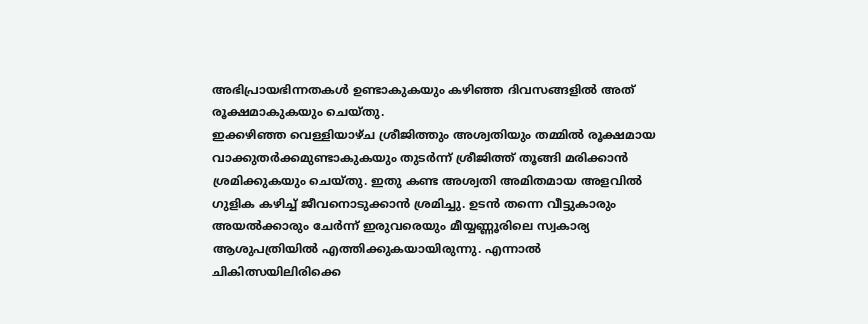അഭിപ്രായഭിന്നതകൾ ഉണ്ടാകുകയും കഴിഞ്ഞ ദിവസങ്ങളിൽ അത് രൂക്ഷമാകുകയും ചെയ്തു.
ഇക്കഴിഞ്ഞ വെള്ളിയാഴ്ച ശ്രീജിത്തും അശ്വതിയും തമ്മിൽ രൂക്ഷമായ വാക്കുതർക്കമുണ്ടാകുകയും തുടർന്ന് ശ്രീജിത്ത് തൂങ്ങി മരിക്കാൻ ശ്രമിക്കുകയും ചെയ്തു. ഇതു കണ്ട അശ്വതി അമിതമായ അളവിൽ ഗുളിക കഴിച്ച് ജീവനൊടുക്കാൻ ശ്രമിച്ചു. ഉടൻ തന്നെ വീട്ടുകാരും അയൽക്കാരും ചേർന്ന് ഇരുവരെയും മീയ്യണ്ണൂരിലെ സ്വകാര്യ ആശുപത്രിയിൽ എത്തിക്കുകയായിരുന്നു. എന്നാൽ ചികിത്സയിലിരിക്കെ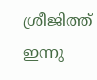ശ്രീജിത്ത് ഇന്നു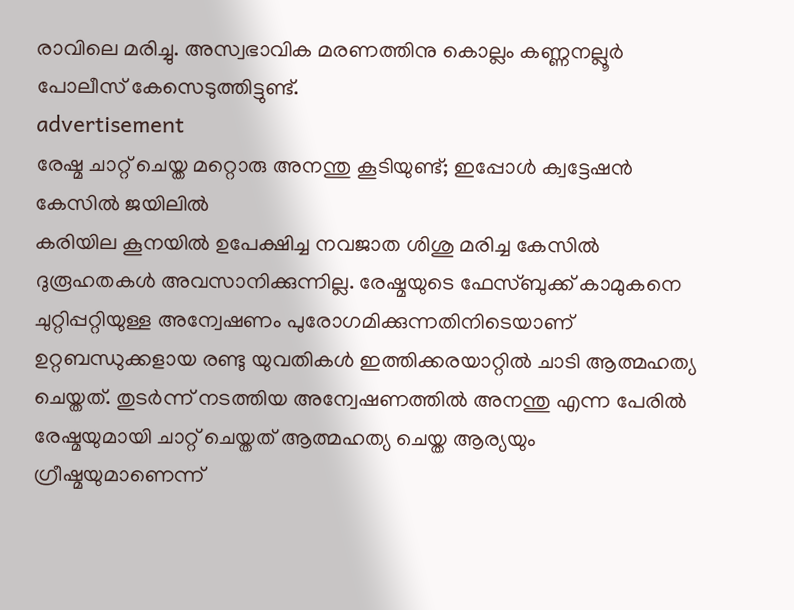രാവിലെ മരിച്ചു. അസ്വഭാവിക മരണത്തിനു കൊല്ലം കണ്ണനല്ലൂർ പോലീസ് കേസെടുത്തിട്ടുണ്ട്.
advertisement
രേഷ്മ ചാറ്റ് ചെയ്ത മറ്റൊരു അനന്തു കൂടിയുണ്ട്; ഇപ്പോൾ ക്വട്ടേഷൻ കേസിൽ ജയിലിൽ
കരിയില കൂനയിൽ ഉപേക്ഷിച്ച നവജാത ശിശു മരിച്ച കേസിൽ ദുരൂഹതകൾ അവസാനിക്കുന്നില്ല. രേഷ്മയുടെ ഫേസ്ബുക്ക് കാമുകനെ ചുറ്റിപ്പറ്റിയുള്ള അന്വേഷണം പുരോഗമിക്കുന്നതിനിടെയാണ് ഉറ്റബന്ധുക്കളായ രണ്ടു യുവതികൾ ഇത്തിക്കരയാറ്റിൽ ചാടി ആത്മഹത്യ ചെയ്തത്. തുടർന്ന് നടത്തിയ അന്വേഷണത്തിൽ അനന്തു എന്ന പേരിൽ രേഷ്മയുമായി ചാറ്റ് ചെയ്തത് ആത്മഹത്യ ചെയ്ത ആര്യയും ഗ്രീഷ്മയുമാണെന്ന്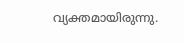വ്യക്തമായിരുന്നു.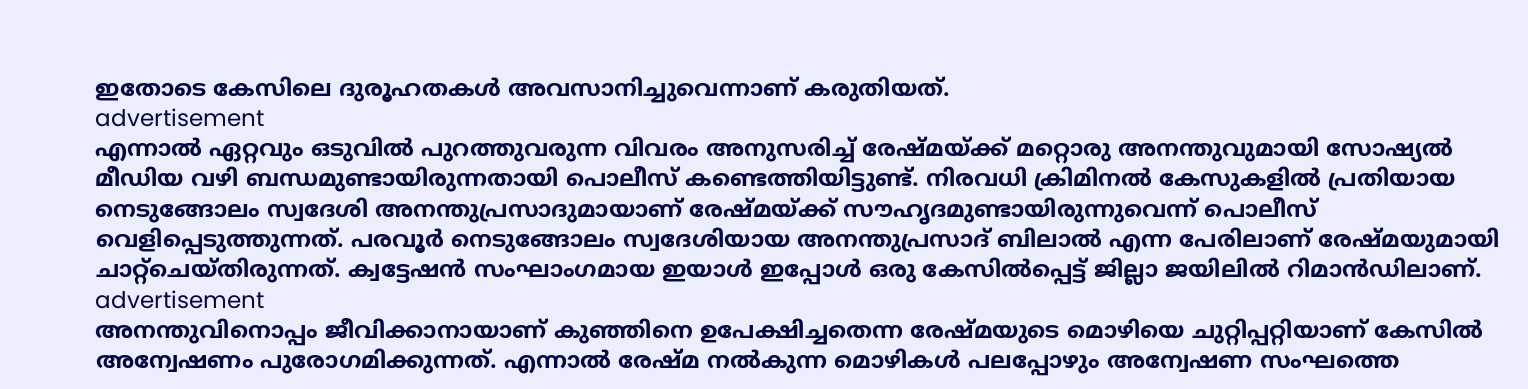ഇതോടെ കേസിലെ ദുരൂഹതകൾ അവസാനിച്ചുവെന്നാണ് കരുതിയത്.
advertisement
എന്നാൽ ഏറ്റവും ഒടുവിൽ പുറത്തുവരുന്ന വിവരം അനുസരിച്ച് രേഷ്മയ്ക്ക് മറ്റൊരു അനന്തുവുമായി സോഷ്യൽ മീഡിയ വഴി ബന്ധമുണ്ടായിരുന്നതായി പൊലീസ് കണ്ടെത്തിയിട്ടുണ്ട്. നിരവധി ക്രിമിനൽ കേസുകളിൽ പ്രതിയായ നെടുങ്ങോലം സ്വദേശി അനന്തുപ്രസാദുമായാണ് രേഷ്മയ്ക്ക് സൗഹൃദമുണ്ടായിരുന്നുവെന്ന് പൊലീസ് വെളിപ്പെടുത്തുന്നത്. പരവൂർ നെടുങ്ങോലം സ്വദേശിയായ അനന്തുപ്രസാദ് ബിലാൽ എന്ന പേരിലാണ് രേഷ്മയുമായി ചാറ്റ്ചെയ്തിരുന്നത്. ക്വട്ടേഷൻ സംഘാംഗമായ ഇയാൾ ഇപ്പോൾ ഒരു കേസിൽപ്പെട്ട് ജില്ലാ ജയിലിൽ റിമാൻഡിലാണ്.
advertisement
അനന്തുവിനൊപ്പം ജീവിക്കാനായാണ് കുഞ്ഞിനെ ഉപേക്ഷിച്ചതെന്ന രേഷ്മയുടെ മൊഴിയെ ചുറ്റിപ്പറ്റിയാണ് കേസിൽ അന്വേഷണം പുരോഗമിക്കുന്നത്. എന്നാൽ രേഷ്മ നൽകുന്ന മൊഴികൾ പലപ്പോഴും അന്വേഷണ സംഘത്തെ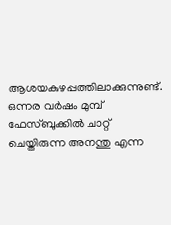ആശയകുഴപ്പത്തിലാക്കുന്നുണ്ട്. ഒന്നര വർഷം മുമ്പ് ഫേസ്ബുക്കിൽ ചാറ്റ് ചെയ്തിരുന്ന അനന്തു എന്ന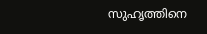സുഹൃത്തിനെ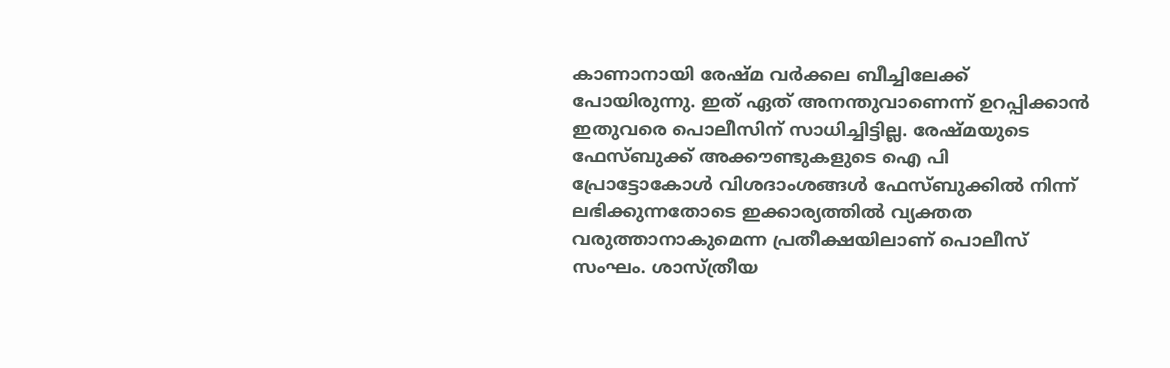കാണാനായി രേഷ്മ വർക്കല ബീച്ചിലേക്ക് പോയിരുന്നു. ഇത് ഏത് അനന്തുവാണെന്ന് ഉറപ്പിക്കാൻ ഇതുവരെ പൊലീസിന് സാധിച്ചിട്ടില്ല. രേഷ്മയുടെ ഫേസ്ബുക്ക് അക്കൗണ്ടുകളുടെ ഐ പി പ്രോട്ടോകോൾ വിശദാംശങ്ങൾ ഫേസ്ബുക്കിൽ നിന്ന് ലഭിക്കുന്നതോടെ ഇക്കാര്യത്തിൽ വ്യക്തത വരുത്താനാകുമെന്ന പ്രതീക്ഷയിലാണ് പൊലീസ് സംഘം. ശാസ്ത്രീയ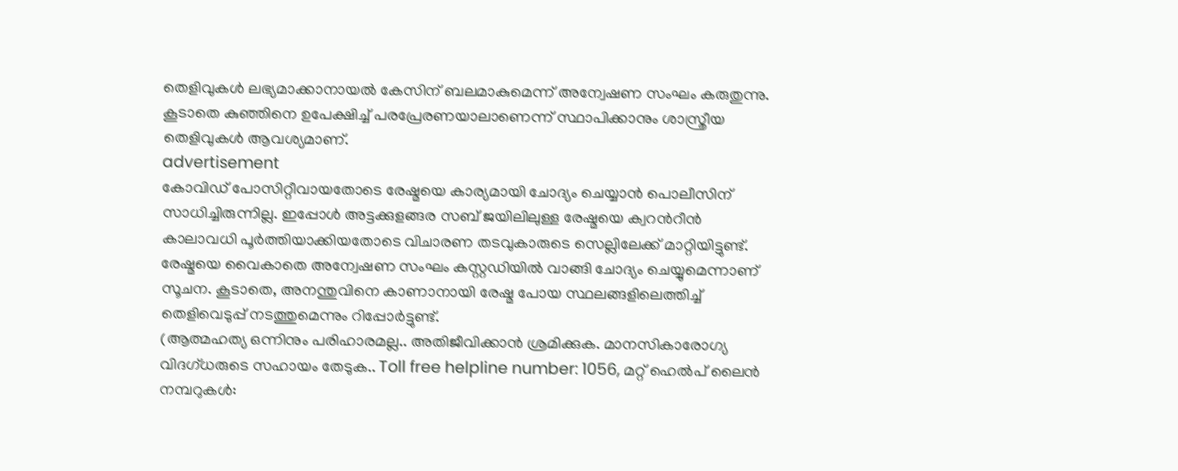തെളിവുകൾ ലഭ്യമാക്കാനായൽ കേസിന് ബലമാകുമെന്ന് അന്വേഷണ സംഘം കരുതുന്നു. കൂടാതെ കുഞ്ഞിനെ ഉപേക്ഷിച്ച് പരപ്രേരണയാലാണെന്ന് സ്ഥാപിക്കാനും ശാസ്ത്രീയ തെളിവുകൾ ആവശ്യമാണ്.
advertisement
കോവിഡ് പോസിറ്റീവായതോടെ രേഷ്മയെ കാര്യമായി ചോദ്യം ചെയ്യാൻ പൊലീസിന് സാധിച്ചിരുന്നില്ല. ഇപ്പോൾ അട്ടക്കുളങ്ങര സബ് ജയിലിലുള്ള രേഷ്മയെ ക്വറന്‍റീൻ കാലാവധി പൂർത്തിയാക്കിയതോടെ വിചാരണ തടവുകാരുടെ സെല്ലിലേക്ക് മാറ്റിയിട്ടുണ്ട്. രേഷ്മയെ വൈകാതെ അന്വേഷണ സംഘം കസ്റ്റഡിയിൽ വാങ്ങി ചോദ്യം ചെയ്യുമെന്നാണ് സൂചന. കൂടാതെ, അനന്തുവിനെ കാണാനായി രേഷ്മ പോയ സ്ഥലങ്ങളിലെത്തിച്ച് തെളിവെടുപ്പ് നടത്തുമെന്നും റിപ്പോർട്ടുണ്ട്.
(ആത്മഹത്യ ഒന്നിനും പരിഹാരമല്ല.. അതിജീവിക്കാൻ ശ്രമിക്കുക. മാനസികാരോഗ്യ വിദഗ്ധരുടെ സഹായം തേടുക.. Toll free helpline number: 1056, മറ്റ് ഹെൽപ് ലൈൻ നമ്പറുകൾ: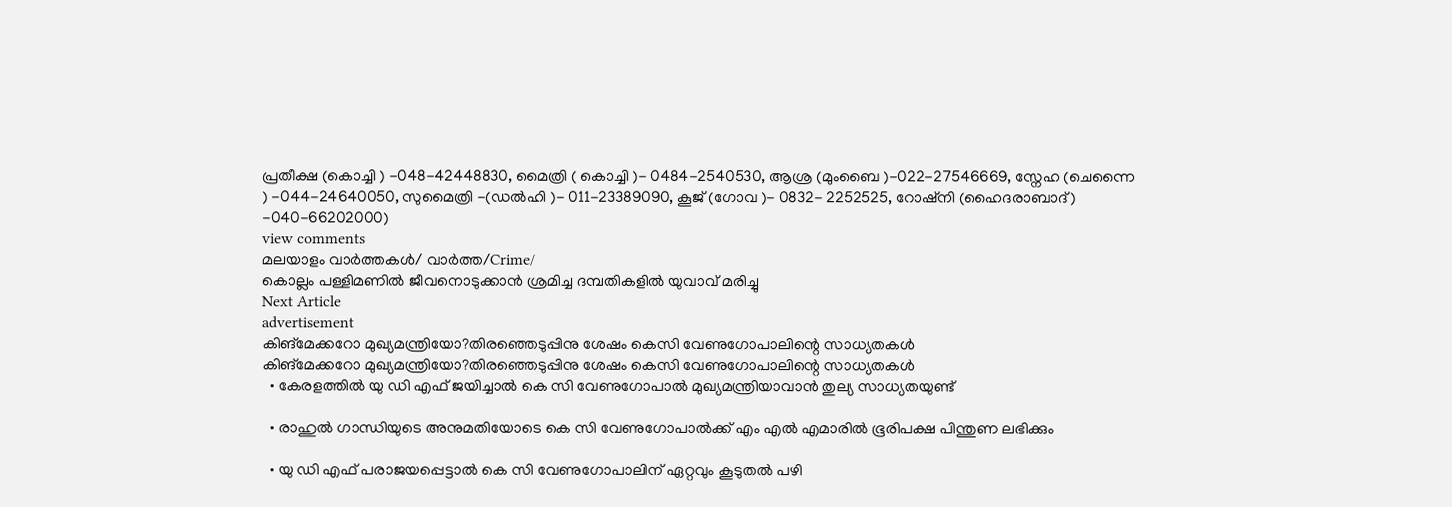പ്രതീക്ഷ (കൊച്ചി ) -048-42448830, മൈത്രി ( കൊച്ചി )- 0484-2540530, ആശ്ര (മുംബൈ )-022-27546669, സ്നേഹ (ചെന്നൈ ) -044-24640050, സുമൈത്രി -(ഡല്‍ഹി )- 011-23389090, കൂജ് (ഗോവ )- 0832- 2252525, റോഷ്നി (ഹൈദരാബാദ്) -040-66202000)
view comments
മലയാളം വാർത്തകൾ/ വാർത്ത/Crime/
കൊല്ലം പള്ളിമണിൽ ജീവനൊടുക്കാൻ ശ്രമിച്ച ദമ്പതികളിൽ യുവാവ് മരിച്ചു
Next Article
advertisement
കിങ്മേക്കറോ മുഖ്യമന്ത്രിയോ?തിരഞ്ഞെടുപ്പിനു ശേഷം കെസി വേണുഗോപാലിന്റെ സാധ്യതകൾ
കിങ്മേക്കറോ മുഖ്യമന്ത്രിയോ?തിരഞ്ഞെടുപ്പിനു ശേഷം കെസി വേണുഗോപാലിന്റെ സാധ്യതകൾ
  • കേരളത്തിൽ യു ഡി എഫ് ജയിച്ചാൽ കെ സി വേണുഗോപാൽ മുഖ്യമന്ത്രിയാവാൻ തുല്യ സാധ്യതയുണ്ട്

  • രാഹുൽ ഗാന്ധിയുടെ അനുമതിയോടെ കെ സി വേണുഗോപാൽക്ക് എം എൽ എമാരിൽ ഭൂരിപക്ഷ പിന്തുണ ലഭിക്കും

  • യു ഡി എഫ് പരാജയപ്പെട്ടാൽ കെ സി വേണുഗോപാലിന് ഏറ്റവും കൂടുതൽ പഴി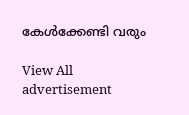കേൾക്കേണ്ടി വരും

View All
advertisement